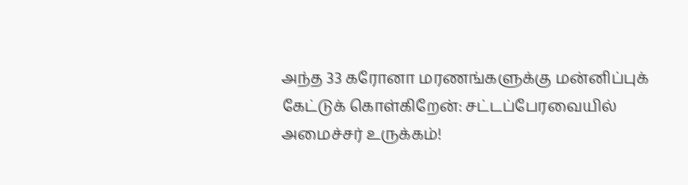அந்த 33 கரோனா மரணங்களுக்கு மன்னிப்புக் கேட்டுக் கொள்கிறேன்: சட்டப்பேரவையில் அமைச்சர் உருக்கம்!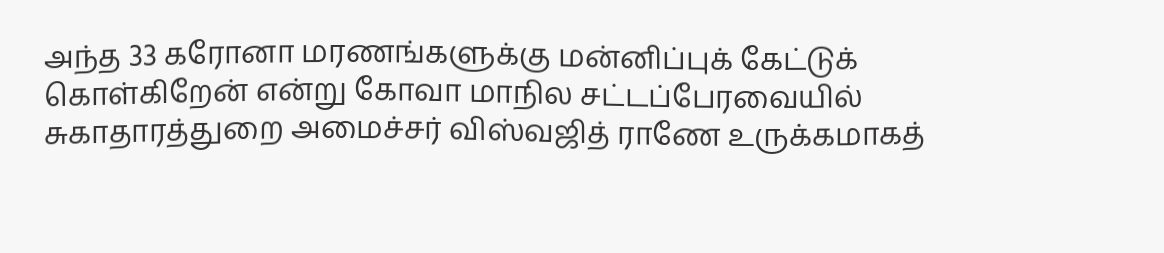அந்த 33 கரோனா மரணங்களுக்கு மன்னிப்புக் கேட்டுக் கொள்கிறேன் என்று கோவா மாநில சட்டப்பேரவையில் சுகாதாரத்துறை அமைச்சர் விஸ்வஜித் ராணே உருக்கமாகத்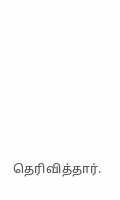தெரிவித்தார்.